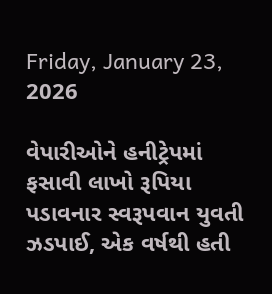Friday, January 23, 2026

વેપારીઓને હનીટ્રેપમાં ફસાવી લાખો રૂપિયા પડાવનાર સ્વરૂપવાન યુવતી ઝડપાઈ, એક વર્ષથી હતી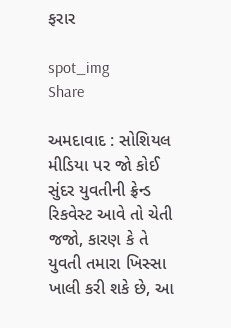ફરાર

spot_img
Share

અમદાવાદ : સોશિયલ મીડિયા પર જો કોઈ સુંદર યુવતીની ફ્રેન્ડ રિકવેસ્ટ આવે તો ચેતી જજો, કારણ કે તે યુવતી તમારા ખિસ્સા ખાલી કરી શકે છે, આ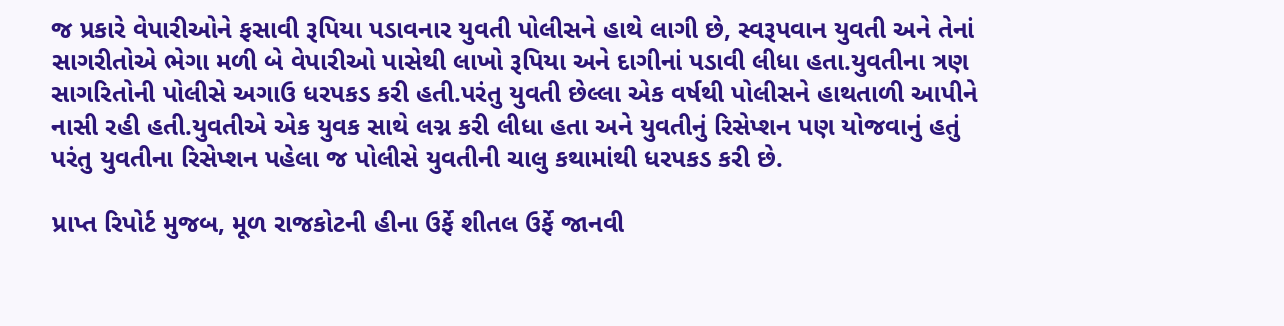જ પ્રકારે વેપારીઓને ફસાવી રૂપિયા પડાવનાર યુવતી પોલીસને હાથે લાગી છે, સ્વરૂપવાન યુવતી અને તેનાં સાગરીતોએ ભેગા મળી બે વેપારીઓ પાસેથી લાખો રૂપિયા અને દાગીનાં પડાવી લીધા હતા.યુવતીના ત્રણ સાગરિતોની પોલીસે અગાઉ ધરપકડ કરી હતી.પરંતુ યુવતી છેલ્લા એક વર્ષથી પોલીસને હાથતાળી આપીને નાસી રહી હતી.યુવતીએ એક યુવક સાથે લગ્ન કરી લીધા હતા અને યુવતીનું રિસેપ્શન પણ યોજવાનું હતું પરંતુ યુવતીના રિસેપ્શન પહેલા જ પોલીસે યુવતીની ચાલુ કથામાંથી ધરપકડ કરી છે.

પ્રાપ્ત રિપોર્ટ મુજબ, મૂળ રાજકોટની હીના ઉર્ફે શીતલ ઉર્ફે જાનવી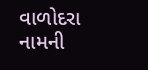વાળોદરા નામની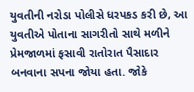યુવતીની નરોડા પોલીસે ધરપકડ કરી છે, આ યુવતીએ પોતાના સાગરીતો સાથે મળીને પ્રેમજાળમાં ફસાવી રાતોરાત પૈસાદાર બનવાના સપના જોયા હતા. જોકે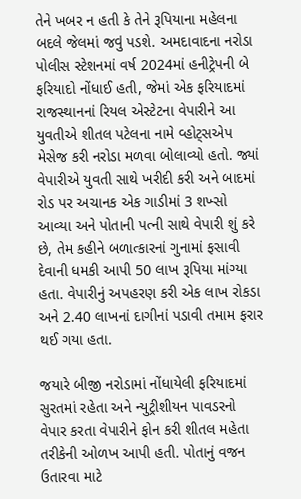તેને ખબર ન હતી કે તેને રૂપિયાના મહેલના બદલે જેલમાં જવું પડશે. અમદાવાદના નરોડા પોલીસ સ્ટેશનમાં વર્ષ 2024માં હનીટ્રેપની બે ફરિયાદો નોંધાઈ હતી, જેમાં એક ફરિયાદમાં રાજસ્થાનનાં રિયલ એસ્ટેટના વેપારીને આ યુવતીએ શીતલ પટેલના નામે વ્હોટ્સએપ મેસેજ કરી નરોડા મળવા બોલાવ્યો હતો. જ્યાં વેપારીએ યુવતી સાથે ખરીદી કરી અને બાદમાં રોડ પર અચાનક એક ગાડીમાં 3 શખ્સો આવ્યા અને પોતાની પત્ની સાથે વેપારી શું કરે છે, તેમ કહીને બળાત્કારનાં ગુનામાં ફસાવી દેવાની ધમકી આપી 50 લાખ રૂપિયા માંગ્યા હતા. વેપારીનું અપહરણ કરી એક લાખ રોકડા અને 2.40 લાખનાં દાગીનાં પડાવી તમામ ફરાર થઈ ગયા હતા.

જયારે બીજી નરોડામાં નોંધાયેલી ફરિયાદમાં સુરતમાં રહેતા અને ન્યુટ્રીશીયન પાવડરનો વેપાર કરતા વેપારીને ફોન કરી શીતલ મહેતા તરીકેની ઓળખ આપી હતી. પોતાનું વજન ઉતારવા માટે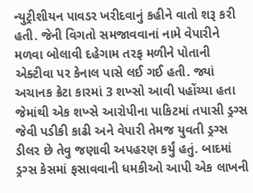ન્યુટ્રીશીયન પાવડર ખરીદવાનું કહીને વાતો શરૂ કરી હતી. જેની વિગતો સમજાવવાનાં નામે વેપારીને મળવા બોલાવી દહેગામ તરફ મળીને પોતાની એક્ટીવા પર કેનાલ પાસે લઈ ગઈ હતી. જ્યાં અચાનક ક્રેટા કારમાં 3 શખ્સો આવી પહોંચ્યા હતા જેમાંથી એક શખ્સે આરોપીના પાકિટમાં તપાસી ડ્રગ્સ જેવી પડીકી કાઢી અને વેપારી તેમજ યુવતી ડ્રગ્સ ડીલર છે તેવુ જણાવી અપહરણ કર્યું હતું. બાદમાં ડ્રગ્સ કેસમાં ફસાવવાની ધમકીઓ આપી એક લાખની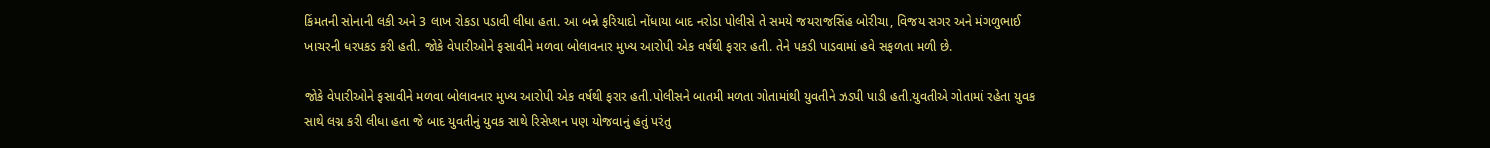કિંમતની સોનાની લકી અને 3 લાખ રોકડા પડાવી લીધા હતા. આ બન્ને ફરિયાદો નોંધાયા બાદ નરોડા પોલીસે તે સમયે જયરાજસિંહ બોરીચા, વિજય સગર અને મંગળુભાઈ ખાચરની ધરપકડ કરી હતી. જોકે વેપારીઓને ફસાવીને મળવા બોલાવનાર મુખ્ય આરોપી એક વર્ષથી ફરાર હતી. તેને પકડી પાડવામાં હવે સફળતા મળી છે.

જોકે વેપારીઓને ફસાવીને મળવા બોલાવનાર મુખ્ય આરોપી એક વર્ષથી ફરાર હતી.પોલીસને બાતમી મળતા ગોતામાંથી યુવતીને ઝડપી પાડી હતી.યુવતીએ ગોતામાં રહેતા યુવક સાથે લગ્ન કરી લીધા હતા જે બાદ યુવતીનું યુવક સાથે રિસેપ્શન પણ યોજવાનું હતું પરંતુ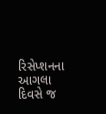રિસેપ્શનના આગલા દિવસે જ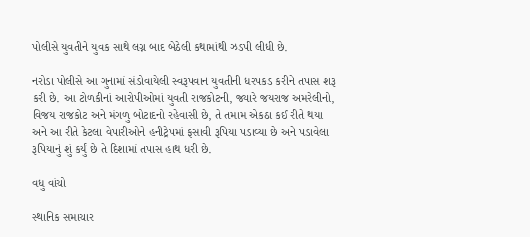પોલીસે યુવતીને યુવક સાથે લગ્ન બાદ બેઠેલી કથામાંથી ઝડપી લીધી છે.

નરોડા પોલીસે આ ગુનામાં સંડોવાયેલી સ્વરૂપવાન યુવતીની ધરપકડ કરીને તપાસ શરૂ કરી છે. આ ટોળકીનાં આરોપીઓમાં યુવતી રાજકોટની, જ્યારે જયરાજ અમરેલીનો, વિજય રાજકોટ અને મંગળુ બોટાદનો રહેવાસી છે, તે તમામ એકઠા કઈ રીતે થયા અને આ રીતે કેટલા વેપારીઓને હનીટ્રેપમાં ફસાવી રૂપિયા પડાવ્યા છે અને પડાવેલા રૂપિયાનું શું કર્યું છે તે દિશામાં તપાસ હાથ ધરી છે.

વધુ વાંચો

સ્થાનિક સમાચાર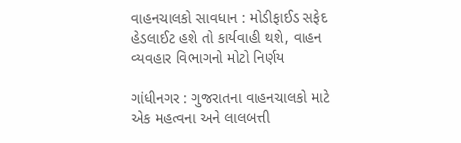વાહનચાલકો સાવધાન : મોડીફાઈડ સફેદ હેડલાઈટ હશે તો કાર્યવાહી થશે, વાહન વ્યવહાર વિભાગનો મોટો નિર્ણય

ગાંધીનગર : ગુજરાતના વાહનચાલકો માટે એક મહત્વના અને લાલબત્તી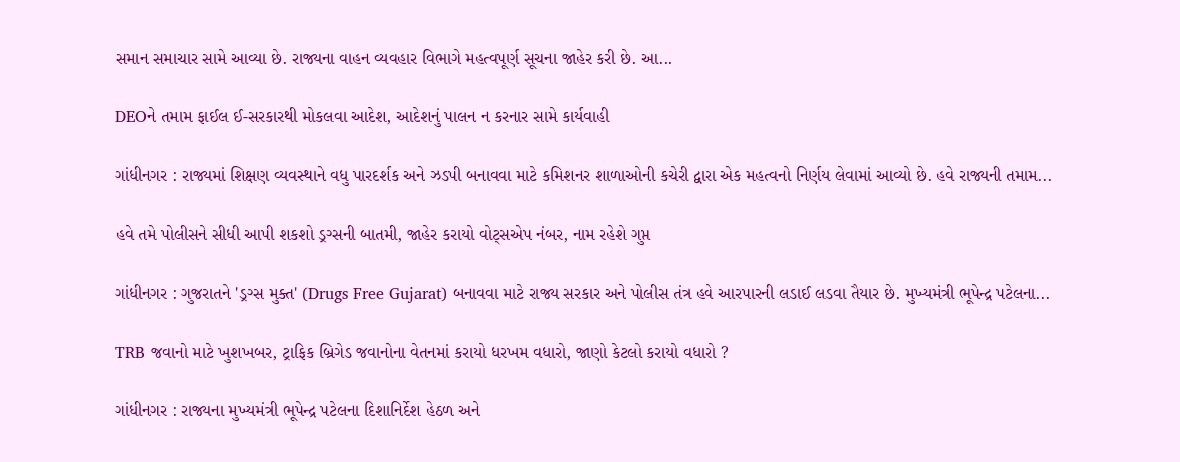સમાન સમાચાર સામે આવ્યા છે. રાજ્યના વાહન વ્યવહાર વિભાગે મહત્વપૂર્ણ સૂચના જાહેર કરી છે. આ...

DEOને તમામ ફાઈલ ઈ-સરકારથી મોકલવા આદેશ, આદેશનું પાલન ન કરનાર સામે કાર્યવાહી

ગાંધીનગર : રાજ્યમાં શિક્ષણ વ્યવસ્થાને વધુ પારદર્શક અને ઝડપી બનાવવા માટે કમિશનર શાળાઓની કચેરી દ્વારા એક મહત્વનો નિર્ણય લેવામાં આવ્યો છે. હવે રાજ્યની તમામ...

હવે તમે પોલીસને સીધી આપી શકશો ડ્રગ્સની બાતમી, જાહેર કરાયો વોટ્સએપ નંબર, નામ રહેશે ગુપ્ત

ગાંધીનગર : ગુજરાતને 'ડ્રગ્સ મુક્ત' (Drugs Free Gujarat) બનાવવા માટે રાજ્ય સરકાર અને પોલીસ તંત્ર હવે આરપારની લડાઈ લડવા તૈયાર છે. મુખ્યમંત્રી ભૂપેન્દ્ર પટેલના...

TRB જવાનો માટે ખુશખબર, ટ્રાફિક બ્રિગેડ જવાનોના વેતનમાં કરાયો ધરખમ વધારો, જાણો કેટલો કરાયો વધારો ?

ગાંધીનગર : રાજ્યના મુખ્યમંત્રી ભૂપેન્દ્ર પટેલના દિશાનિર્દેશ હેઠળ અને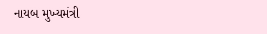નાયબ મુખ્યમંત્રી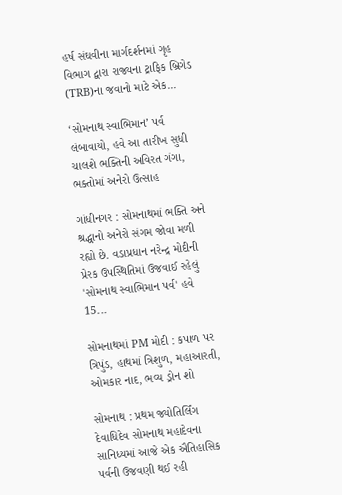હર્ષ સંઘવીના માર્ગદર્શનમાં ગૃહ વિભાગ દ્વારા રાજ્યના ટ્રાફિક બ્રિગેડ (TRB)ના જવાનો માટે એક...

‘સોમનાથ સ્વાભિમાન’ પર્વ લંબાવાયો, હવે આ તારીખ સુધી ચાલશે ભક્તિની અવિરત ગંગા, ભક્તોમાં અનેરો ઉત્સાહ

ગાંધીનગર : સોમનાથમાં ભક્તિ અને શ્રદ્ધાનો અનેરો સંગમ જોવા મળી રહ્યો છે. વડાપ્રધાન નરેન્દ્ર મોદીની પ્રેરક ઉપસ્થિતિમાં ઉજવાઈ રહેલું 'સોમનાથ સ્વાભિમાન પર્વ' હવે 15...

સોમનાથમાં PM મોદી : કપાળ પર ત્રિપુંડ, હાથમાં ત્રિશુળ, મહાઆરતી, ઓમકાર નાદ, ભવ્ય ડ્રોન શો

સોમનાથ : પ્રથમ જ્યોતિર્લિંગ દેવાધિદેવ સોમનાથ મહાદેવના સાનિધ્યમાં આજે એક ઐતિહાસિક પર્વની ઉજવણી થઈ રહી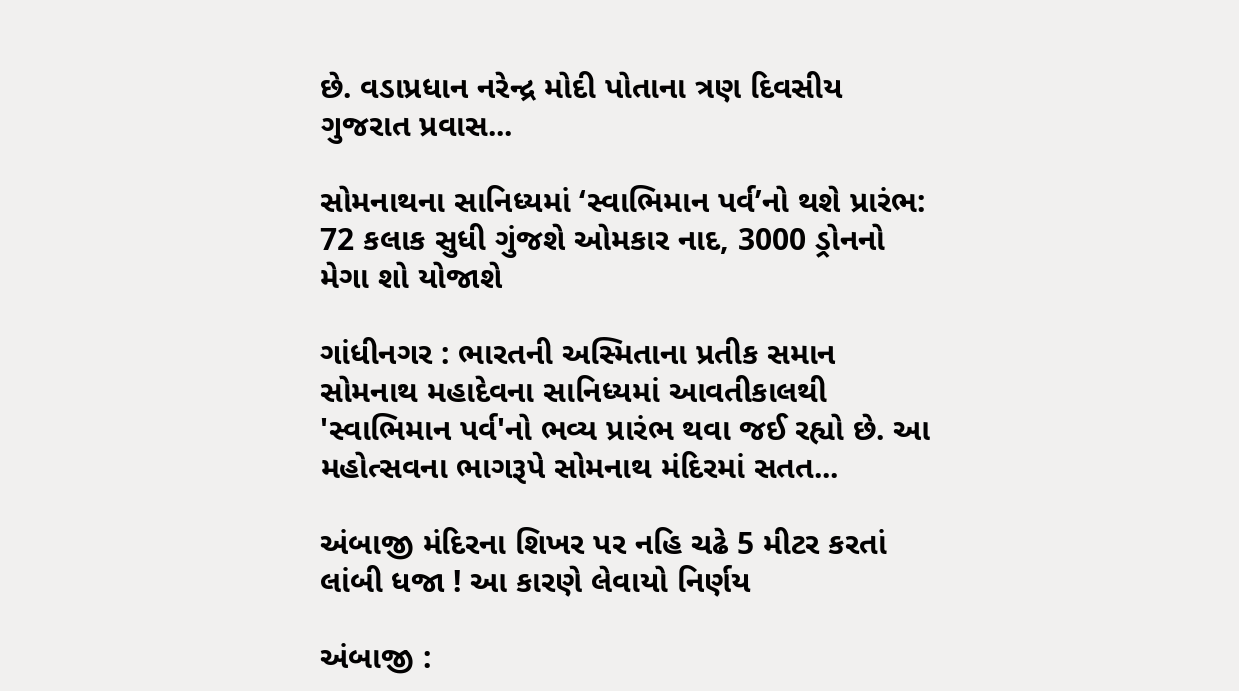છે. વડાપ્રધાન નરેન્દ્ર મોદી પોતાના ત્રણ દિવસીય ગુજરાત પ્રવાસ...

સોમનાથના સાનિધ્યમાં ‘સ્વાભિમાન પર્વ’નો થશે પ્રારંભ: 72 કલાક સુધી ગુંજશે ઓમકાર નાદ, 3000 ડ્રોનનો મેગા શો યોજાશે

ગાંધીનગર : ભારતની અસ્મિતાના પ્રતીક સમાન સોમનાથ મહાદેવના સાનિધ્યમાં આવતીકાલથી 'સ્વાભિમાન પર્વ'નો ભવ્ય પ્રારંભ થવા જઈ રહ્યો છે. આ મહોત્સવના ભાગરૂપે સોમનાથ મંદિરમાં સતત...

અંબાજી મંદિરના શિખર પર નહિ ચઢે 5 મીટર કરતાં લાંબી ધજા ! આ કારણે લેવાયો નિર્ણય

અંબાજી :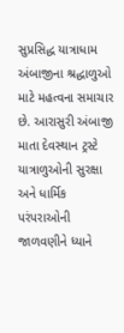સુપ્રસિદ્ધ યાત્રાધામ અંબાજીના શ્રદ્ધાળુઓ માટે મહત્વના સમાચાર છે. આરાસુરી અંબાજી માતા દેવસ્થાન ટ્રસ્ટે યાત્રાળુઓની સુરક્ષા અને ધાર્મિક પરંપરાઓની જાળવણીને ધ્યાને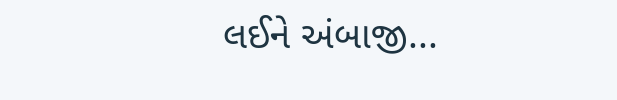લઈને અંબાજી...